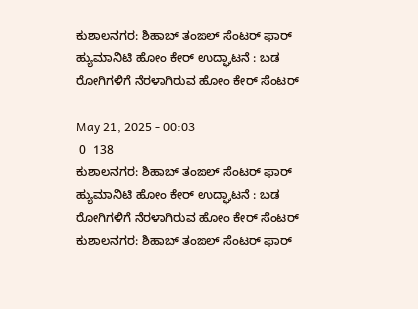ಕುಶಾಲನಗರ: ಶಿಹಾಬ್ ತಂಙಲ್ ಸೆಂಟರ್ ಫಾರ್ ಹ್ಯುಮಾನಿಟಿ ಹೋಂ ಕೇರ್ ಉದ್ಘಾಟನೆ : ಬಡ ರೋಗಿಗಳಿಗೆ ನೆರಳಾಗಿರುವ ಹೋಂ‌ ಕೇರ್ ಸೆಂಟರ್

May 21, 2025 - 00:03
 0  138
ಕುಶಾಲನಗರ: ಶಿಹಾಬ್ ತಂಙಲ್ ಸೆಂಟರ್ ಫಾರ್ ಹ್ಯುಮಾನಿಟಿ ಹೋಂ ಕೇರ್ ಉದ್ಘಾಟನೆ : ಬಡ ರೋಗಿಗಳಿಗೆ ನೆರಳಾಗಿರುವ ಹೋಂ‌ ಕೇರ್ ಸೆಂಟರ್
ಕುಶಾಲನಗರ: ಶಿಹಾಬ್ ತಂಙಲ್ ಸೆಂಟರ್ ಫಾರ್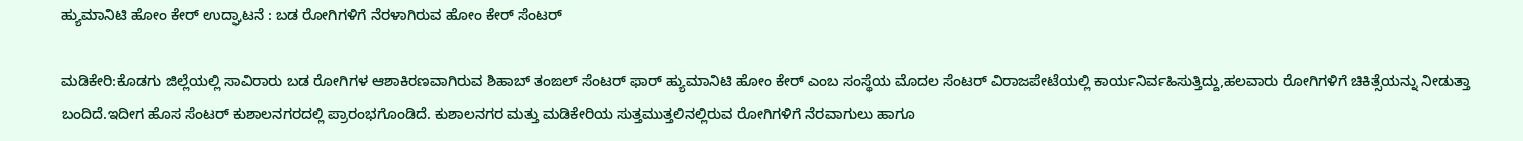ಹ್ಯುಮಾನಿಟಿ ಹೋಂ ಕೇರ್ ಉದ್ಘಾಟನೆ : ಬಡ ರೋಗಿಗಳಿಗೆ ನೆರಳಾಗಿರುವ ಹೋಂ‌ ಕೇರ್ ಸೆಂಟರ್

ಮಡಿಕೇರಿ:ಕೊಡಗು ಜಿಲ್ಲೆಯಲ್ಲಿ ಸಾವಿರಾರು ಬಡ ರೋಗಿಗಳ ಆಶಾಕಿರಣವಾಗಿರುವ ಶಿಹಾಬ್ ತಂಙಲ್ ಸೆಂಟರ್ ಫಾರ್ ಹ್ಯುಮಾನಿಟಿ ಹೋಂ ಕೇರ್ ಎಂಬ ಸಂಸ್ಥೆಯ ಮೊದಲ ಸೆಂಟರ್ ವಿರಾಜಪೇಟೆಯಲ್ಲಿ ಕಾರ್ಯನಿರ್ವಹಿಸುತ್ತಿದ್ದು,ಹಲವಾರು ರೋಗಿಗಳಿಗೆ ಚಿಕಿತ್ಸೆಯನ್ನು ನೀಡುತ್ತಾ ಬಂದಿದೆ.ಇದೀಗ ಹೊಸ ಸೆಂಟರ್ ಕುಶಾಲನಗರದಲ್ಲಿ ಪ್ರಾರಂಭಗೊಂಡಿದೆ. ಕುಶಾಲನಗರ ಮತ್ತು ಮಡಿಕೇರಿಯ ಸುತ್ತಮುತ್ತಲಿನಲ್ಲಿರುವ ರೋಗಿಗಳಿಗೆ ನೆರವಾಗುಲು ಹಾಗೂ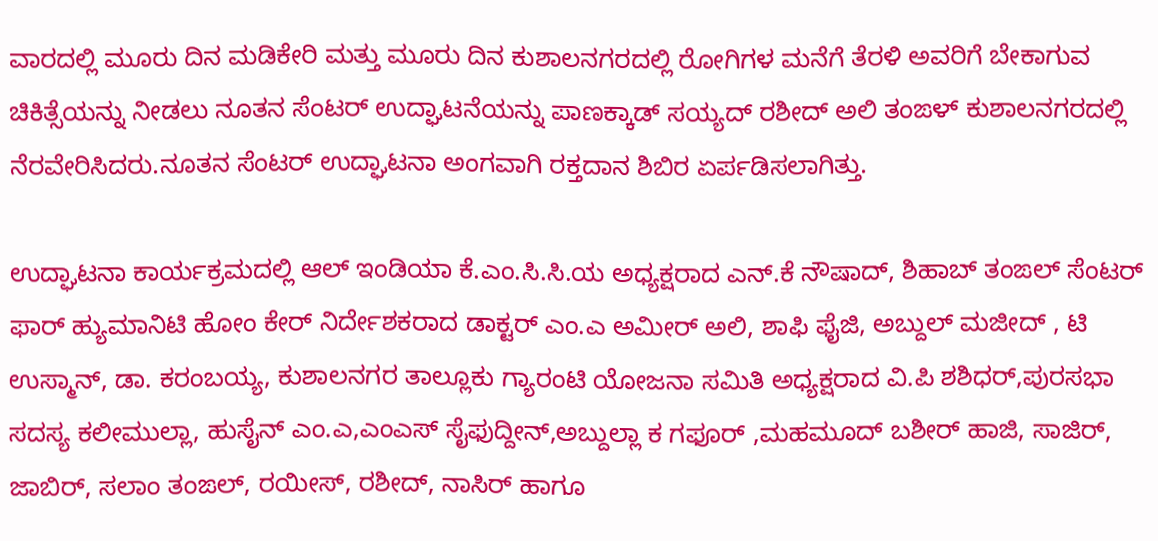ವಾರದಲ್ಲಿ ಮೂರು ದಿನ ಮಡಿಕೇರಿ ಮತ್ತು ಮೂರು ದಿನ ಕುಶಾಲನಗರದಲ್ಲಿ ರೋಗಿಗಳ ಮನೆಗೆ ತೆರಳಿ ಅವರಿಗೆ ಬೇಕಾಗುವ ಚಿಕಿತ್ಸೆಯನ್ನು ನೀಡಲು ನೂತನ ಸೆಂಟರ್ ಉದ್ಘಾಟನೆಯನ್ನು ಪಾಣಕ್ಕಾಡ್ ಸಯ್ಯದ್ ರಶೀದ್ ಅಲಿ ತಂಙಳ್ ಕುಶಾಲನಗರದಲ್ಲಿ ನೆರವೇರಿಸಿದರು.ನೂತನ ಸೆಂಟರ್ ಉದ್ಘಾಟನಾ ಅಂಗವಾಗಿ ರಕ್ತದಾನ ಶಿಬಿರ ಏರ್ಪಡಿಸಲಾಗಿತ್ತು.

ಉದ್ಘಾಟನಾ ಕಾರ್ಯಕ್ರಮದಲ್ಲಿ ಆಲ್ ಇಂಡಿಯಾ ಕೆ.ಎಂ.ಸಿ.ಸಿ.ಯ ಅಧ್ಯಕ್ಷರಾದ ಎನ್.ಕೆ ನೌಷಾದ್, ಶಿಹಾಬ್ ತಂಙಲ್ ಸೆಂಟರ್ ಫಾರ್ ಹ್ಯುಮಾನಿಟಿ ಹೋಂ ಕೇರ್ ನಿರ್ದೇಶಕರಾದ ಡಾಕ್ಟರ್ ಎಂ.ಎ ಅಮೀರ್ ಅಲಿ, ಶಾಫಿ ಫೈಜಿ, ಅಬ್ದುಲ್ ಮಜೀದ್ , ಟಿ ಉಸ್ಮಾನ್, ಡಾ. ಕರಂಬಯ್ಯ, ಕುಶಾಲನಗರ ‌ತಾಲ್ಲೂಕು ಗ್ಯಾರಂಟಿ‌ ಯೋಜನಾ ಸಮಿತಿ ಅಧ್ಯಕ್ಷರಾದ ವಿ.ಪಿ ಶಶಿಧರ್,ಪುರಸಭಾ ಸದಸ್ಯ ಕಲೀಮುಲ್ಲಾ, ಹುಸೈನ್ ಎಂ.ಎ,ಎಂಎಸ್ ಸೈಫುದ್ದೀನ್,ಅಬ್ದುಲ್ಲಾ ಕ ಗಫೂರ್ ,ಮಹಮೂದ್ ಬಶೀರ್ ಹಾಜಿ, ಸಾಜಿರ್, ಜಾಬಿರ್, ಸಲಾಂ ತಂಙಲ್, ರಯೀಸ್, ರಶೀದ್, ನಾಸಿರ್ ಹಾಗೂ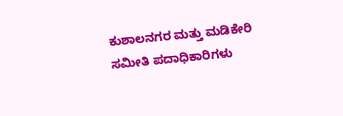ಕುಶಾಲನಗರ ಮತ್ತು ಮಡಿಕೇರಿ ಸಮೀತಿ ಪದಾಧಿಕಾರಿಗಳು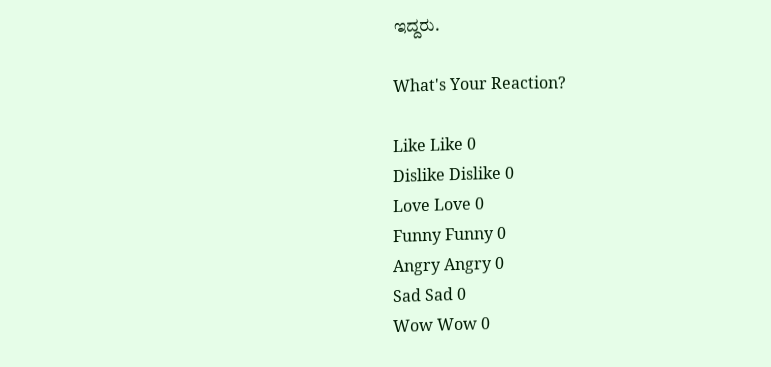ಇದ್ದರು.

What's Your Reaction?

Like Like 0
Dislike Dislike 0
Love Love 0
Funny Funny 0
Angry Angry 0
Sad Sad 0
Wow Wow 0